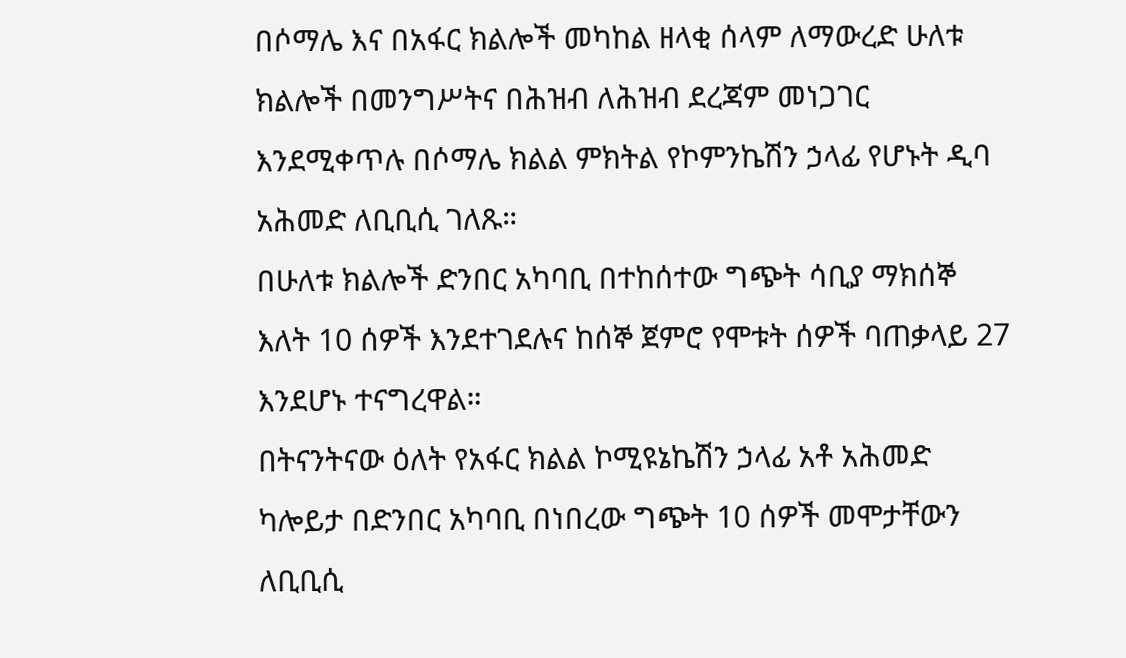በሶማሌ እና በአፋር ክልሎች መካከል ዘላቂ ሰላም ለማውረድ ሁለቱ ክልሎች በመንግሥትና በሕዝብ ለሕዝብ ደረጃም መነጋገር እንደሚቀጥሉ በሶማሌ ክልል ምክትል የኮምንኬሽን ኃላፊ የሆኑት ዲባ አሕመድ ለቢቢሲ ገለጹ።
በሁለቱ ክልሎች ድንበር አካባቢ በተከሰተው ግጭት ሳቢያ ማክሰኞ እለት 10 ሰዎች እንደተገደሉና ከሰኞ ጀምሮ የሞቱት ሰዎች ባጠቃላይ 27 እንደሆኑ ተናግረዋል።
በትናንትናው ዕለት የአፋር ክልል ኮሚዩኔኬሽን ኃላፊ አቶ አሕመድ ካሎይታ በድንበር አካባቢ በነበረው ግጭት 10 ሰዎች መሞታቸውን ለቢቢሲ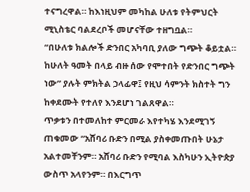ተናግረዋል። ከእነዚህም መካከል ሁለቱ የትምህርት ሚኒስቴር ባልደረቦች መሆናቸው ተዘግቧል።
“በሁለቱ ክልሎች ድንበር አካባቢ ያለው ግጭት ቆይቷል። ከሁለት ዓመት በላይ ብዙ ሰው የሞተበት የድንበር ግጭት ነው” ያሉት ምክትል ኃላፊዋ፤ የዚህ ሳምንት ክስተት ግን ከቀደሙት የተለየ እንደሆነ ገልጸዋል።
ጥቃቱን በተመለከተ ምርመራ እየተካሄ እንደሚገኝ ጠቁመው “አሸባሪ ቡድን በሚል ያስቀመጡበት ሁኔታ አልተመቸንም። አሸባሪ ቡድን የሚባል እስካሁን ኢትዮጵያ ውስጥ አላየንም። በእርግጥ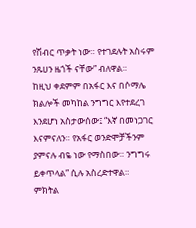የሽብር ጥቃት ነው። የተገደሉት አስሩም ንጹሀን ዜጎች ናቸው” ብለዋል።
ከዚህ ቀደምም በአፋር እና በሶማሌ ክልሎች መካከል ንግግር እየተደረገ እንደሆነ አስታውሰው፤ “እኛ በመነጋገር እናምናለን። የአፋር ወንድሞቻችንም ያምናሉ ብዬ ነው የማስበው። ንግግሩ ይቀጥላል” ሲሉ አስረድተዋል።
ምክትል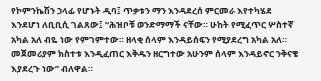የኮምንኬሽን ኃላፊ የሆኑት ዲባ፤ ጥቃቱን ማን እንዳደረሰ ምርመራ እየተካሄደ እንደሆነ ለቢቢሲ ገልጸው፤ “ሕዝቦቹ ወንድማማች ናቸው። ሁከት የሚፈጥር ሦስተኛ አካል አለ ብዬ ነው የምገምተው። ዘላቂ ሰላም እንዳይሰፍን የሚያደረግ አካል አለ። መጀመሪያም ክስተቱ እንዲፈጠር እቅዱን ዘርግተው አሁንም ሰላም እንዳይኖር ንቅናቄ እያደረጉ ነው” ብለዋል።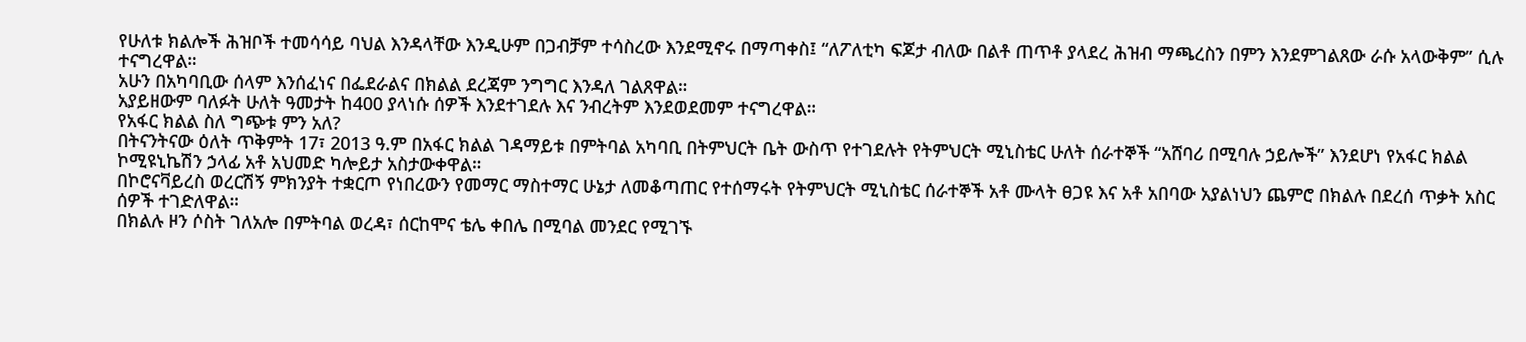የሁለቱ ክልሎች ሕዝቦች ተመሳሳይ ባህል እንዳላቸው እንዲሁም በጋብቻም ተሳስረው እንደሚኖሩ በማጣቀስ፤ “ለፖለቲካ ፍጆታ ብለው በልቶ ጠጥቶ ያላደረ ሕዝብ ማጫረስን በምን እንደምገልጸው ራሱ አላውቅም” ሲሉ ተናግረዋል።
አሁን በአካባቢው ሰላም እንሰፈነና በፌደራልና በክልል ደረጃም ንግግር እንዳለ ገልጸዋል።
አያይዘውም ባለፉት ሁለት ዓመታት ከ400 ያላነሱ ሰዎች እንደተገደሉ እና ንብረትም እንደወደመም ተናግረዋል።
የአፋር ክልል ስለ ግጭቱ ምን አለ?
በትናንትናው ዕለት ጥቅምት 17፣ 2013 ዓ.ም በአፋር ክልል ገዳማይቱ በምትባል አካባቢ በትምህርት ቤት ውስጥ የተገደሉት የትምህርት ሚኒስቴር ሁለት ሰራተኞች “አሸባሪ በሚባሉ ኃይሎች” እንደሆነ የአፋር ክልል ኮሚዩኒኬሽን ኃላፊ አቶ አህመድ ካሎይታ አስታውቀዋል።
በኮሮናቫይረስ ወረርሽኝ ምክንያት ተቋርጦ የነበረውን የመማር ማስተማር ሁኔታ ለመቆጣጠር የተሰማሩት የትምህርት ሚኒስቴር ሰራተኞች አቶ ሙላት ፀጋዩ እና አቶ አበባው አያልነህን ጨምሮ በክልሉ በደረሰ ጥቃት አስር ሰዎች ተገድለዋል።
በክልሉ ዞን ሶስት ገለአሎ በምትባል ወረዳ፣ ሰርከሞና ቴሌ ቀበሌ በሚባል መንደር የሚገኙ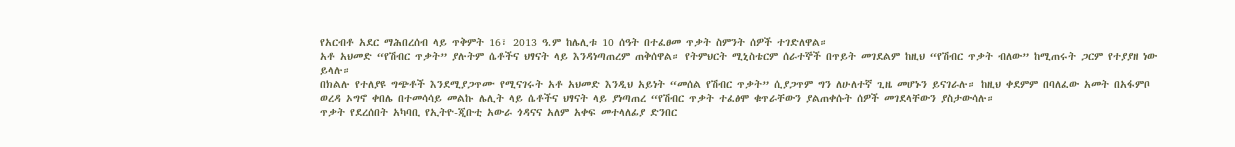የአርብቶ አደር ማሕበረሰብ ላይ ጥቅምት 16፣ 2013 ዓ.ም ከሌሊቱ 10 ሰዓት በተፈፀመ ጥቃት ስምንት ሰዎች ተገድለዋል።
አቶ አህመድ “የሽብር ጥቃት” ያሉትም ሴቶችና ህፃናት ላይ እንዳነጣጠረም ጠቅሰዋል። የትምህርት ሚኒስቴርም ሰራተኞች በጥይት መገደልም ከዚህ “የሽብር ጥቃት ብለው” ከሚጠሩት ጋርም የተያያዘ ነው ይላሉ።
በክልሉ የተለያዩ ግጭቶች እንደሚያጋጥሙ የሚናገሩት አቶ አህመድ እንዲህ አይነት “መሰል የሽብር ጥቃት” ሲያጋጥም ግን ለሁለተኛ ጊዜ መሆኑን ይናገራሉ። ከዚህ ቀደምም በባለፈው አመት በአፋምቦ ወረዳ ኦግኖ ቀበሌ በተመሳሳይ መልኩ ሌሊት ላይ ሴቶችና ህፃናት ላይ ያነጣጠረ “የሽብር ጥቃት ተፈፅሞ ቁጥራቸውን ያልጠቀሱት ሰዎች መገደላቸውን ያስታውሳሉ።
ጥቃት የደረሰበት አካባቢ የኢትዮ-ጂቡቲ አውራ ጎዳናና አለም አቀፍ መተላለፊያ ድንበር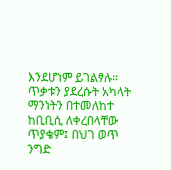እንደሆነም ይገልፃሉ። ጥቃቱን ያደረሱት አካላት ማንነትን በተመለከተ ከቢቢሲ ለቀረበላቸው ጥያቄም፤ በህገ ወጥ ንግድ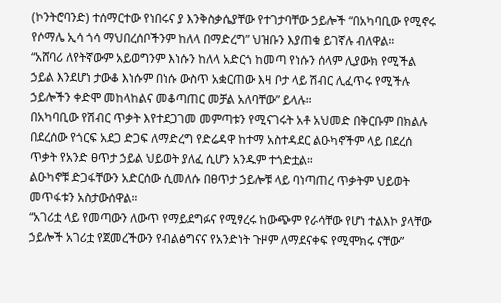(ኮንትሮባንድ) ተሰማርተው የነበሩና ያ እንቅስቃሴያቸው የተገታባቸው ኃይሎች “በአካባቢው የሚኖሩ የሶማሌ ኢሳ ጎሳ ማህበረሰቦችንም ከለላ በማድረግ” ህዝቡን እያጠቁ ይገኛሉ ብለዋል።
“አሸባሪ ለየትኛውም አይወግንም እነሱን ከለላ አድርጎ ከመጣ የነሱን ሰላም ሊያውክ የሚችል ኃይል እንደሆነ ታውቆ እነሱም በነሱ ውስጥ አቋርጠው እዛ ቦታ ላይ ሽብር ሊፈጥሩ የሚችሉ ኃይሎችን ቀድሞ መከላከልና መቆጣጠር መቻል አለባቸው” ይላሉ።
በአካባቢው የሽብር ጥቃት እየተደጋገመ መምጣቱን የሚናገሩት አቶ አህመድ በቅርቡም በክልሉ በደረሰው የጎርፍ አደጋ ድጋፍ ለማድረግ የድሬዳዋ ከተማ አስተዳደር ልዑካኖችም ላይ በደረሰ ጥቃት የአንድ ፀጥታ ኃይል ህይወት ያለፈ ሲሆን አንዱም ተጎድቷል።
ልዑካኖቹ ድጋፋቸውን አድርሰው ሲመለሱ በፀጥታ ኃይሎቹ ላይ ባነጣጠረ ጥቃትም ህይወት መጥፋቱን አስታውሰዋል።
“አገሪቷ ላይ የመጣውን ለውጥ የማይደግፉና የሚፃረሩ ከውጭም የራሳቸው የሆነ ተልእኮ ያላቸው ኃይሎች አገሪቷ የጀመረችውን የብልፅግናና የአንድነት ጉዞም ለማደናቀፍ የሚሞክሩ ናቸው”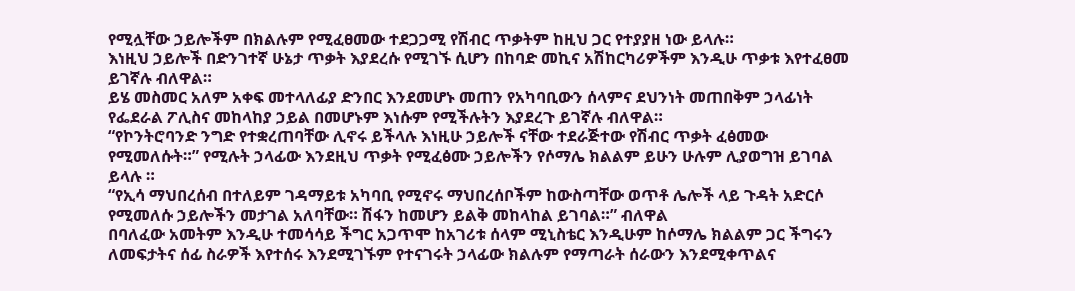የሚሏቸው ኃይሎችም በክልሉም የሚፈፀመው ተደጋጋሚ የሽብር ጥቃትም ከዚህ ጋር የተያያዘ ነው ይላሉ።
እነዚህ ኃይሎች በድንገተኛ ሁኔታ ጥቃት እያደረሱ የሚገኙ ሲሆን በከባድ መኪና አሽከርካሪዎችም እንዲሁ ጥቃቱ እየተፈፀመ ይገኛሉ ብለዋል።
ይሄ መስመር አለም አቀፍ መተላለፊያ ድንበር እንደመሆኑ መጠን የአካባቢውን ሰላምና ደህንነት መጠበቅም ኃላፊነት የፌደራል ፖሊስና መከላከያ ኃይል በመሆኑም እነሱም የሚችሉትን እያደረጉ ይገኛሉ ብለዋል።
“የኮንትሮባንድ ንግድ የተቋረጠባቸው ሊኖሩ ይችላሉ እነዚሁ ኃይሎች ናቸው ተደራጅተው የሽብር ጥቃት ፈፅመው የሚመለሱት።” የሚሉት ኃላፊው እንደዚህ ጥቃት የሚፈፅሙ ኃይሎችን የሶማሌ ክልልም ይሁን ሁሉም ሊያወግዝ ይገባል ይላሉ ።
“የኢሳ ማህበረሰብ በተለይም ገዳማይቱ አካባቢ የሚኖሩ ማህበረሰቦችም ከውስጣቸው ወጥቶ ሌሎች ላይ ጉዳት አድርሶ የሚመለሱ ኃይሎችን መታገል አለባቸው። ሽፋን ከመሆን ይልቅ መከላከል ይገባል።” ብለዋል
በባለፈው አመትም እንዲሁ ተመሳሳይ ችግር አጋጥሞ ከአገሪቱ ሰላም ሚኒስቴር እንዲሁም ከሶማሌ ክልልም ጋር ችግሩን ለመፍታትና ሰፊ ስራዎች እየተሰሩ እንደሚገኙም የተናገሩት ኃላፊው ክልሉም የማጣራት ሰራውን እንደሚቀጥልና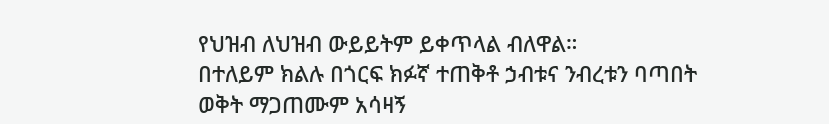የህዝብ ለህዝብ ውይይትም ይቀጥላል ብለዋል።
በተለይም ክልሉ በጎርፍ ክፉኛ ተጠቅቶ ኃብቱና ንብረቱን ባጣበት ወቅት ማጋጠሙም አሳዛኝ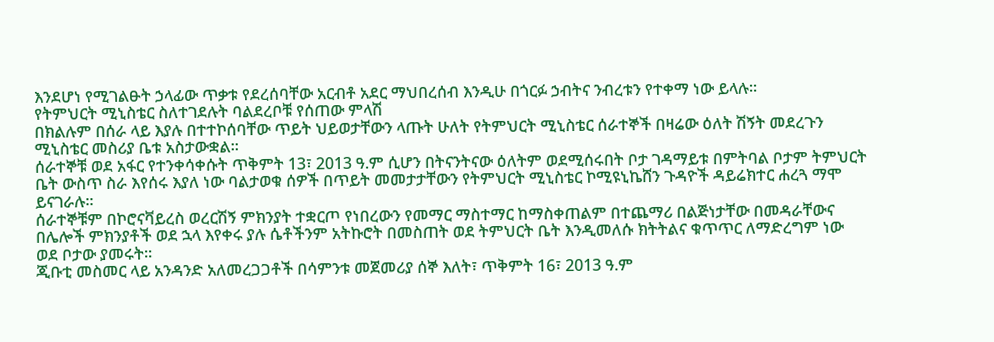እንደሆነ የሚገልፁት ኃላፊው ጥቃቱ የደረሰባቸው አርብቶ አደር ማህበረሰብ እንዲሁ በጎርፉ ኃብትና ንብረቱን የተቀማ ነው ይላሉ።
የትምህርት ሚኒስቴር ስለተገደሉት ባልደረቦቹ የሰጠው ምላሽ
በክልሉም በሰራ ላይ እያሉ በተተኮሰባቸው ጥይት ህይወታቸውን ላጡት ሁለት የትምህርት ሚኒስቴር ሰራተኞች በዛሬው ዕለት ሽኝት መደረጉን ሚኒስቴር መስሪያ ቤቱ አስታውቋል።
ሰራተኞቹ ወደ አፋር የተንቀሳቀሱት ጥቅምት 13፣ 2013 ዓ.ም ሲሆን በትናንትናው ዕለትም ወደሚሰሩበት ቦታ ገዳማይቱ በምትባል ቦታም ትምህርት ቤት ውስጥ ስራ እየሰሩ እያለ ነው ባልታወቁ ሰዎች በጥይት መመታታቸውን የትምህርት ሚኒስቴር ኮሚዩኒኬሸን ጉዳዮች ዳይሬክተር ሐረጓ ማሞ ይናገራሉ።
ሰራተኞቹም በኮሮናቫይረስ ወረርሽኝ ምክንያት ተቋርጦ የነበረውን የመማር ማስተማር ከማስቀጠልም በተጨማሪ በልጅነታቸው በመዳራቸውና በሌሎች ምክንያቶች ወደ ኋላ እየቀሩ ያሉ ሴቶችንም አትኩሮት በመስጠት ወደ ትምህርት ቤት እንዲመለሱ ክትትልና ቁጥጥር ለማድረግም ነው ወደ ቦታው ያመሩት።
ጂቡቲ መስመር ላይ አንዳንድ አለመረጋጋቶች በሳምንቱ መጀመሪያ ሰኞ እለት፣ ጥቅምት 16፣ 2013 ዓ.ም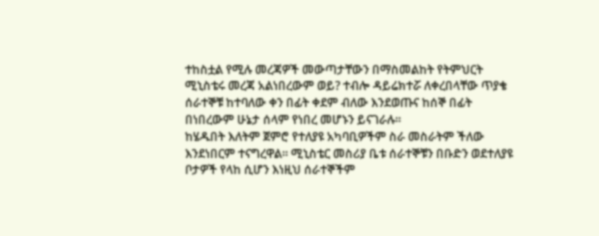ተከስቷል የሚሉ መረጃዎች መውጣታቸውን በማስመልከት የትምህርት ሚኒስቴሩ መረጃ አልነበረውም ወይ? ተብሎ ዳይሬክተሯ ለቀረበላቸው ጥያቄ ሰራተኞቹ ከተባለው ቀን በፊት ቀደም ብለው እንደወጡና ከሰኞ በፊት በነበረውም ሁኔታ ሰላም የነበረ መሆኑን ይናገራሉ።
ከሄዱበት እለትም ጀምሮ የተለያዩ አካባቢዎችም ስራ መስራትም ችለው እንደነበርም ተናግረዋል። ሚኒስቴር መስሪያ ቤቱ ሰራተኞቹን በቡድን ወደተለያዩ ቦታዎች የላከ ሲሆን እነዚህ ሰራተኞችም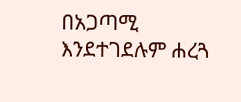በአጋጣሚ እንደተገደሉም ሐረጓ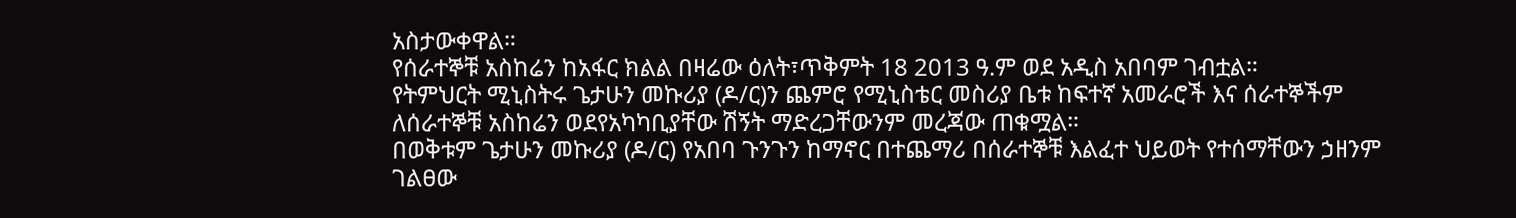አስታውቀዋል።
የሰራተኞቹ አስከሬን ከአፋር ክልል በዛሬው ዕለት፣ጥቅምት 18 2013 ዓ.ም ወደ አዲስ አበባም ገብቷል።
የትምህርት ሚኒስትሩ ጌታሁን መኩሪያ (ዶ/ር)ን ጨምሮ የሚኒስቴር መስሪያ ቤቱ ከፍተኛ አመራሮች እና ሰራተኞችም ለሰራተኞቹ አስከሬን ወደየአካካቢያቸው ሽኝት ማድረጋቸውንም መረጃው ጠቁሟል።
በወቅቱም ጌታሁን መኩሪያ (ዶ/ር) የአበባ ጉንጉን ከማኖር በተጨማሪ በሰራተኞቹ እልፈተ ህይወት የተሰማቸውን ኃዘንም ገልፀው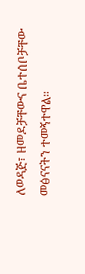ለወዳጅ፣ ዘመዶቻቸውና ቤተሰቦቻቸው መፅናናትን ተመኝተዋል።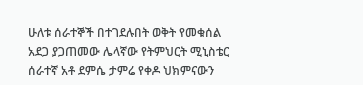ሁለቱ ሰራተኞች በተገደሉበት ወቅት የመቁሰል አደጋ ያጋጠመው ሌላኛው የትምህርት ሚኒስቴር ሰራተኛ አቶ ደምሴ ታምሬ የቀዶ ህክምናውን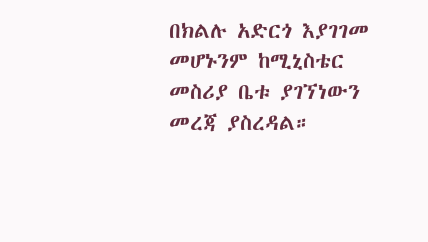በክልሉ አድርጎ እያገገመ መሆኑንም ከሚኒስቴር መስሪያ ቤቱ ያገኘነውን መረጃ ያስረዳል።